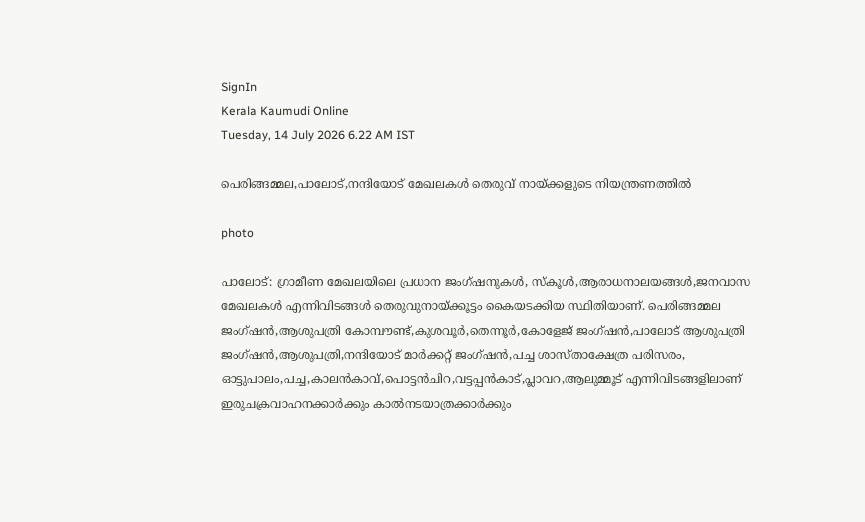SignIn
Kerala Kaumudi Online
Tuesday, 14 July 2026 6.22 AM IST

പെരിങ്ങമ്മല,പാലോട്,നന്ദിയോട് മേഖലകൾ തെരുവ് നായ്ക്കളുടെ നിയന്ത്രണത്തിൽ

photo

പാലോട്: ഗ്രാമീണ മേഖലയിലെ പ്രധാന ജംഗ്ഷനുകൾ, സ്കൂൾ,ആരാധനാലയങ്ങൾ,ജനവാസ മേഖലകൾ എന്നിവിടങ്ങൾ തെരുവുനായ്ക്കൂട്ടം കൈയടക്കിയ സ്ഥിതിയാണ്. പെരിങ്ങമ്മല ജംഗ്ഷൻ,ആശുപത്രി കോമ്പൗണ്ട്,കുശവൂർ,തെന്നൂർ,കോളേജ് ജംഗ്ഷൻ,പാലോട് ആശുപത്രി ജംഗ്ഷൻ,ആശുപത്രി,നന്ദിയോട് മാർക്കറ്റ് ജംഗ്ഷൻ,പച്ച ശാസ്താക്ഷേത്ര പരിസരം, ഓട്ടുപാലം,പച്ച,കാലൻകാവ്,പൊട്ടൻചിറ,വട്ടപ്പൻകാട്,പ്ലാവറ,ആലുമ്മൂട് എന്നിവിടങ്ങളിലാണ് ഇരുചക്രവാഹനക്കാർക്കും കാൽനടയാത്രക്കാർക്കും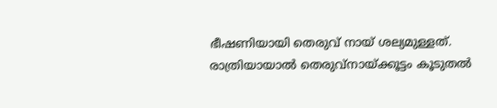ഭീഷണിയായി തെരുവ് നായ് ശല്യമുള്ളത്. രാത്രിയായാൽ തെരുവ്നായ്ക്കൂട്ടം കൂടുതൽ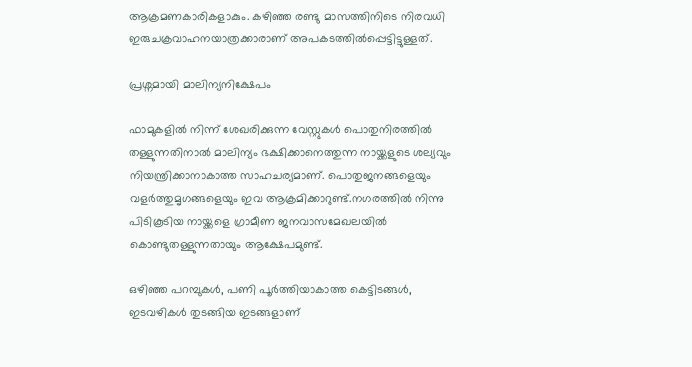ആക്രമണകാരികളാകും. കഴിഞ്ഞ രണ്ടു മാസത്തിനിടെ നിരവധി ഇരുചക്രവാഹനയാത്രക്കാരാണ് അപകടത്തിൽപ്പെട്ടിട്ടുള്ളത്.

പ്രശ്നമായി മാലിന്യനിക്ഷേപം

ഫാമുകളിൽ നിന്ന് ശേഖരിക്കുന്ന വേസ്റ്റുകൾ പൊതുനിരത്തിൽ തള്ളുന്നതിനാൽ മാലിന്യം ഭക്ഷിക്കാനെത്തുന്ന നായ്ക്കളുടെ ശല്യവും നിയന്ത്രിക്കാനാകാത്ത സാഹചര്യമാണ്. പൊതുജനങ്ങളെയും വളർത്തുമൃഗങ്ങളെയും ഇവ ആക്രമിക്കാറുണ്ട്.നഗരത്തിൽ നിന്നു പിടികൂടിയ നായ്ക്കളെ ഗ്രാമീണ ജനവാസമേഖലയിൽ കൊണ്ടുതള്ളുന്നതായും ആക്ഷേപമുണ്ട്.

ഒഴിഞ്ഞ പറമ്പുകൾ, പണി പൂർത്തിയാകാത്ത കെട്ടിടങ്ങൾ, ഇടവഴികൾ തുടങ്ങിയ ഇടങ്ങളാണ്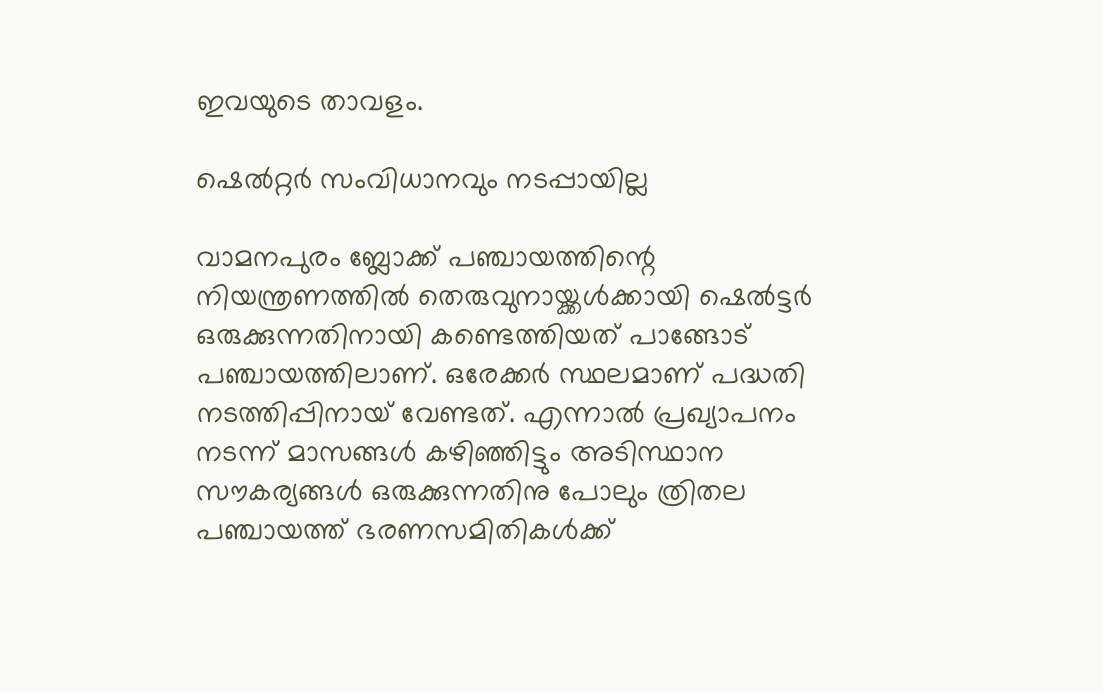ഇവയുടെ താവളം.

ഷെൽറ്റർ സംവിധാനവും നടപ്പായില്ല

വാമനപുരം ബ്ലോക്ക് പഞ്ചായത്തിന്റെ നിയന്ത്രണത്തിൽ തെരുവുനായ്ക്കൾക്കായി ഷെൽട്ടർ ഒരുക്കുന്നതിനായി കണ്ടെത്തിയത് പാങ്ങോട് പഞ്ചായത്തിലാണ്. ഒരേക്കർ സ്ഥലമാണ് പദ്ധതി നടത്തിപ്പിനായ് വേണ്ടത്. എന്നാൽ പ്രഖ്യാപനം നടന്ന് മാസങ്ങൾ കഴിഞ്ഞിട്ടും അടിസ്ഥാന സൗകര്യങ്ങൾ ഒരുക്കുന്നതിനു പോലും ത്രിതല പഞ്ചായത്ത് ഭരണസമിതികൾക്ക്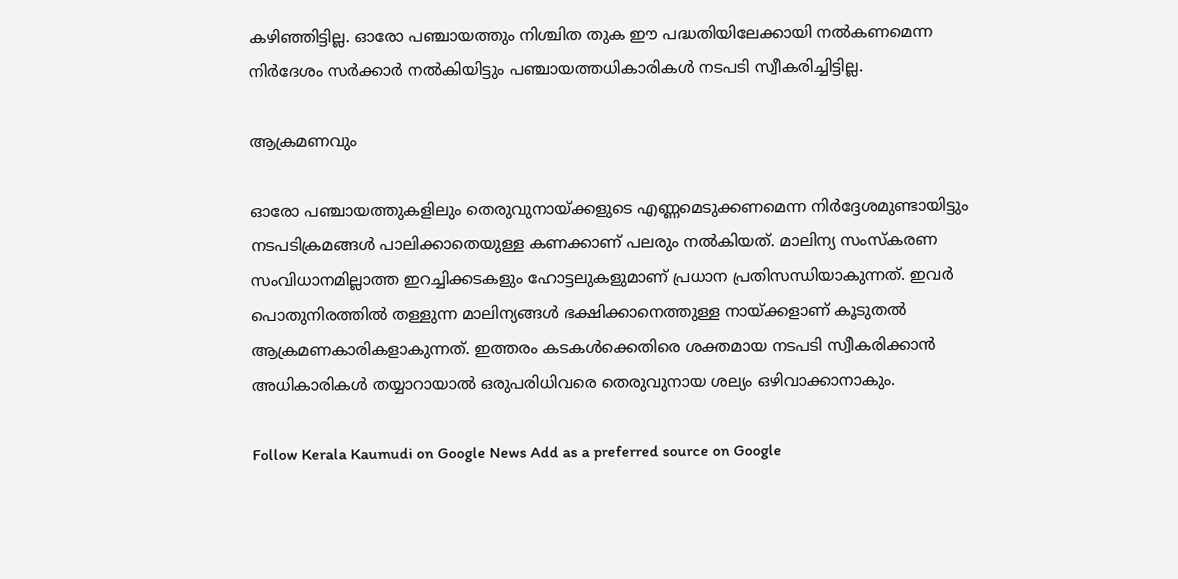കഴിഞ്ഞിട്ടില്ല. ഓരോ പഞ്ചായത്തും നിശ്ചിത തുക ഈ പദ്ധതിയിലേക്കായി നൽകണമെന്ന നിർദേശം സർക്കാർ നൽകിയിട്ടും പഞ്ചായത്തധികാരികൾ നടപടി സ്വീകരിച്ചിട്ടില്ല.

ആക്രമണവും

ഓരോ പഞ്ചായത്തുകളിലും തെരുവുനായ്ക്കളുടെ എണ്ണമെടുക്കണമെന്ന നിർദ്ദേശമുണ്ടായിട്ടും നടപടിക്രമങ്ങൾ പാലിക്കാതെയുള്ള കണക്കാണ് പലരും നൽകിയത്. മാലിന്യ സംസ്കരണ സംവിധാനമില്ലാത്ത ഇറച്ചിക്കടകളും ഹോട്ടലുകളുമാണ് പ്രധാന പ്രതിസന്ധിയാകുന്നത്. ഇവർ പൊതുനിരത്തിൽ തള്ളുന്ന മാലിന്യങ്ങൾ ഭക്ഷിക്കാനെത്തുള്ള നായ്ക്കളാണ് കൂടുതൽ ആക്രമണകാരികളാകുന്നത്. ഇത്തരം കടകൾക്കെതിരെ ശക്തമായ നടപടി സ്വീകരിക്കാൻ അധികാരികൾ തയ്യാറായാൽ ഒരുപരിധിവരെ തെരുവുനായ ശല്യം ഒഴിവാക്കാനാകും.

Follow Kerala Kaumudi on Google News Add as a preferred source on Google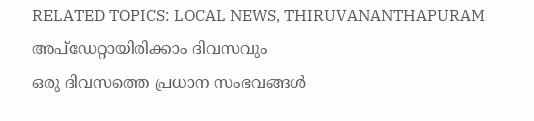RELATED TOPICS: LOCAL NEWS, THIRUVANANTHAPURAM
അപ്ഡേറ്റായിരിക്കാം ദിവസവും
ഒരു ദിവസത്തെ പ്രധാന സംഭവങ്ങൾ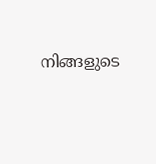നിങ്ങളുടെ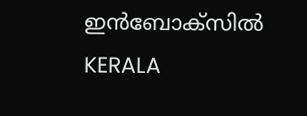ഇൻബോക്സിൽ
KERALA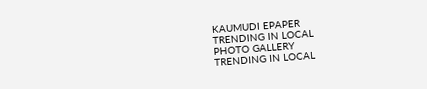KAUMUDI EPAPER
TRENDING IN LOCAL
PHOTO GALLERY
TRENDING IN LOCAL